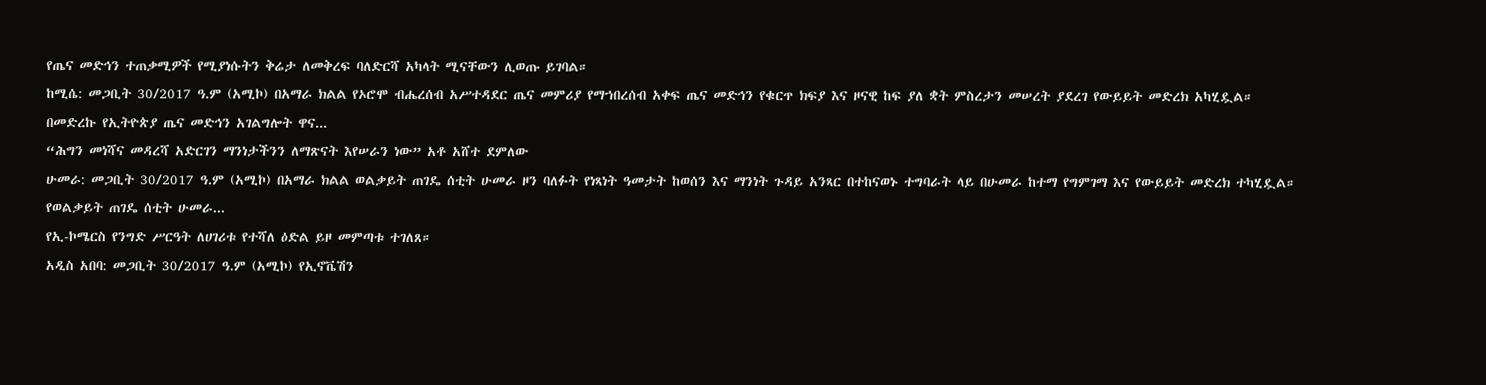የጤና መድኅን ተጠቃሚዎች የሚያነሱትን ቅሬታ ለመቅረፍ ባለድርሻ አካላት ሚናቸውን ሊወጡ ይገባል።
ከሚሴ: መጋቢት 30/2017 ዓ.ም (አሚኮ) በአማራ ክልል የኦሮሞ ብሔረሰብ አሥተዳደር ጤና መምሪያ የማኀበረሰብ አቀፍ ጤና መድኅን የቁርጥ ክፍያ እና ዞናዊ ከፍ ያለ ቋት ምስረታን መሠረት ያደረገ የውይይት መድረክ አካሂዷል።
በመድረኩ የኢትዮጵያ ጤና መድኅን አገልግሎት ዋና...
“ሕግን መነሻና መዳረሻ አድርገን ማንነታችንን ለማጽናት እየሠራን ነው” አቶ አሸተ ደምለው
ሁመራ: መጋቢት 30/2017 ዓ.ም (አሚኮ) በአማራ ክልል ወልቃይት ጠገዴ ሰቲት ሁመራ ዞን ባለፉት የነጻነት ዓመታት ከወሰን እና ማንነት ጉዳይ አንጻር በተከናወኑ ተግባራት ላይ በሁመራ ከተማ የግምገማ እና የውይይት መድረክ ተካሂዷል። የወልቃይት ጠገዴ ሰቲት ሁመራ...
የኢ-ኮሜርስ የንግድ ሥርዓት ለሀገሪቱ የተሻለ ዕድል ይዞ መምጣቱ ተገለጸ።
አዲስ አበባ: መጋቢት 30/2017 ዓ.ም (አሚኮ) የኢኖቬሽን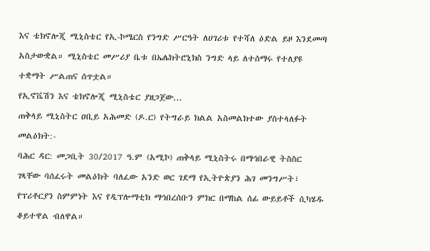እና ቴክኖሎጂ ሚኒስቴር የኢ-ኮሜርስ የንግድ ሥርዓት ለሀገሪቱ የተሻለ ዕድል ይዞ እንደመጣ አስታውቋል። ሚኒስቴር መሥሪያ ቤቱ በኤሌክትሮኒክስ ንግድ ላይ ለተሰማሩ የተለያዩ ተቋማት ሥልጠና ሰጥቷል።
የኢኖቬሽን እና ቴክኖሎጂ ሚኒስቴር ያዘጋጀው...
ጠቅላይ ሚኒስትር ዐቢይ አሕመድ (ዶ.ር) የትግራይ ክልል አስመልክተው ያስተላለፉት መልዕክት:-
ባሕር ዳር: መጋቢት 30/2017 ዓ.ም (አሚኮ) ጠቅላይ ሚኒስትሩ በማኅበራዊ ትስስር ገጻቸው ባሰፈሩት መልዕክት ባለፈው አንድ ወር ገደማ የኢትዮጵያን ሕገ መንግሥት፣ የፕሪቶርያን ስምምነት እና የዲፕሎማቲክ ማኅበረሰቡን ምክር በማከል ሰፊ ውይይቶች ሲካሄዱ ቆይተዋል ብለዋል።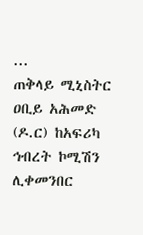...
ጠቅላይ ሚኒስትር ዐቢይ አሕመድ (ዶ.ር) ከአፍሪካ ኅብረት ኮሚሽን ሊቀመንበር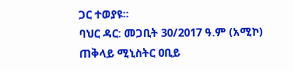ጋር ተወያዩ።
ባህር ዳር: መጋቢት 30/2017 ዓ.ም (አሚኮ) ጠቅላይ ሚኒስትር ዐቢይ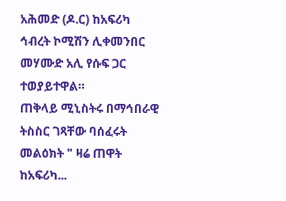አሕመድ (ዶ.ር) ከአፍሪካ ኅብረት ኮሚሽን ሊቀመንበር መሃሙድ አሊ የሱፍ ጋር ተወያይተዋል።
ጠቅላይ ሚኒስትሩ በማኅበራዊ ትስስር ገጻቸው ባሰፈሩት መልዕክት " ዛሬ ጠዋት ከአፍሪካ...